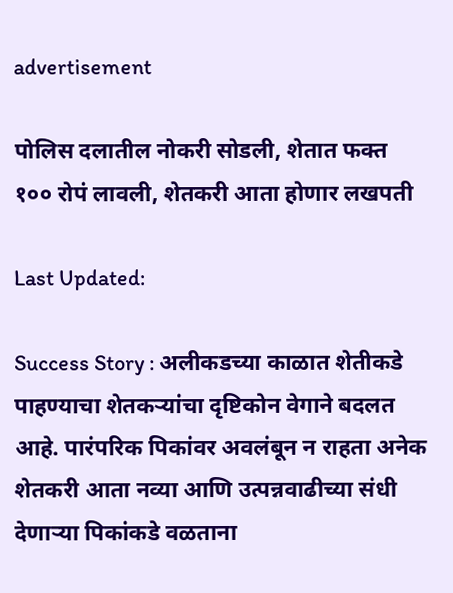advertisement

पोलिस दलातील नोकरी सोडली, शेतात फक्त १०० रोपं लावली, शेतकरी आता होणार लखपती

Last Updated:

Success Story : अलीकडच्या काळात शेतीकडे पाहण्याचा शेतकऱ्यांचा दृष्टिकोन वेगाने बदलत आहे. पारंपरिक पिकांवर अवलंबून न राहता अनेक शेतकरी आता नव्या आणि उत्पन्नवाढीच्या संधी देणाऱ्या पिकांकडे वळताना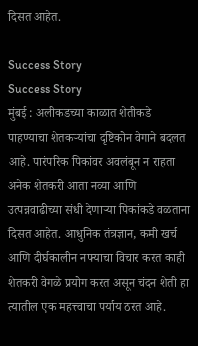दिसत आहेत.

Success Story
Success Story
मुंबई : अलीकडच्या काळात शेतीकडे पाहण्याचा शेतकऱ्यांचा दृष्टिकोन वेगाने बदलत आहे. पारंपरिक पिकांवर अवलंबून न राहता अनेक शेतकरी आता नव्या आणि उत्पन्नवाढीच्या संधी देणाऱ्या पिकांकडे वळताना दिसत आहेत. आधुनिक तंत्रज्ञान, कमी खर्च आणि दीर्घकालीन नफ्याचा विचार करत काही शेतकरी वेगळे प्रयोग करत असून चंदन शेती हा त्यातील एक महत्त्वाचा पर्याय ठरत आहे.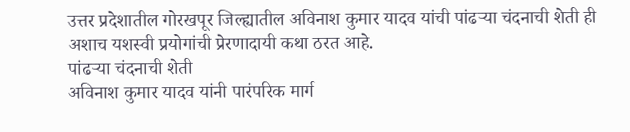उत्तर प्रदेशातील गोरखपूर जिल्ह्यातील अविनाश कुमार यादव यांची पांढऱ्या चंदनाची शेती ही अशाच यशस्वी प्रयोगांची प्रेरणादायी कथा ठरत आहे.
पांढऱ्या चंदनाची शेती
अविनाश कुमार यादव यांनी पारंपरिक मार्ग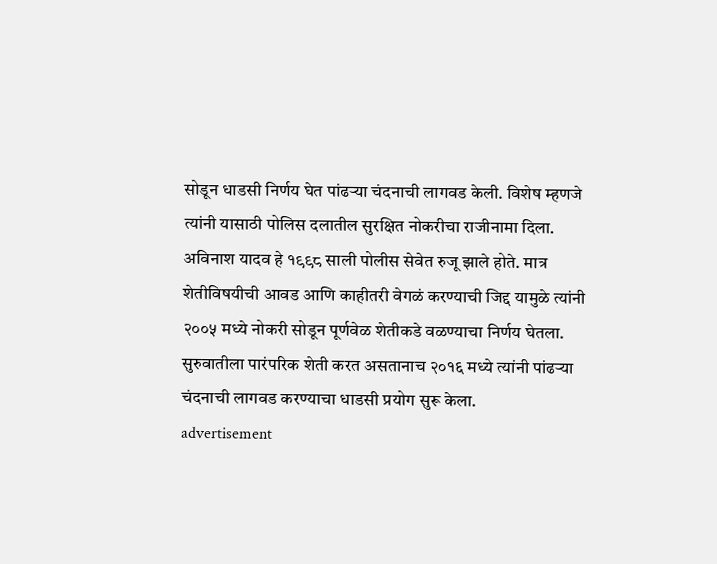सोडून धाडसी निर्णय घेत पांढऱ्या चंदनाची लागवड केली. विशेष म्हणजे त्यांनी यासाठी पोलिस दलातील सुरक्षित नोकरीचा राजीनामा दिला. अविनाश यादव हे १९९८ साली पोलीस सेवेत रुजू झाले होते. मात्र शेतीविषयीची आवड आणि काहीतरी वेगळं करण्याची जिद्द यामुळे त्यांनी २००५ मध्ये नोकरी सोडून पूर्णवेळ शेतीकडे वळण्याचा निर्णय घेतला. सुरुवातीला पारंपरिक शेती करत असतानाच २०१६ मध्ये त्यांनी पांढऱ्या चंदनाची लागवड करण्याचा धाडसी प्रयोग सुरू केला.
advertisement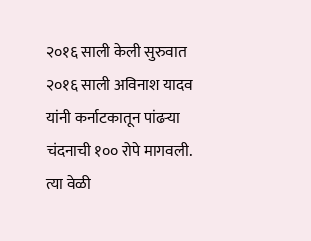२०१६ साली केली सुरुवात
२०१६ साली अविनाश यादव यांनी कर्नाटकातून पांढऱ्या चंदनाची १०० रोपे मागवली. त्या वेळी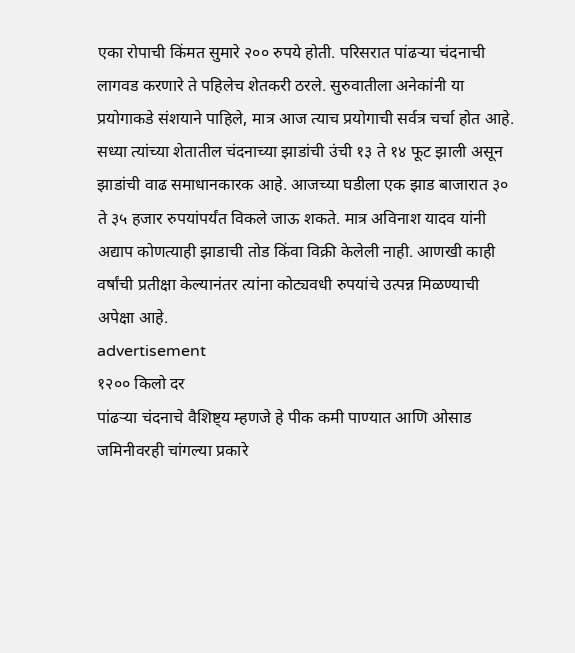एका रोपाची किंमत सुमारे २०० रुपये होती. परिसरात पांढऱ्या चंदनाची लागवड करणारे ते पहिलेच शेतकरी ठरले. सुरुवातीला अनेकांनी या प्रयोगाकडे संशयाने पाहिले, मात्र आज त्याच प्रयोगाची सर्वत्र चर्चा होत आहे. सध्या त्यांच्या शेतातील चंदनाच्या झाडांची उंची १३ ते १४ फूट झाली असून झाडांची वाढ समाधानकारक आहे. आजच्या घडीला एक झाड बाजारात ३० ते ३५ हजार रुपयांपर्यंत विकले जाऊ शकते. मात्र अविनाश यादव यांनी अद्याप कोणत्याही झाडाची तोड किंवा विक्री केलेली नाही. आणखी काही वर्षांची प्रतीक्षा केल्यानंतर त्यांना कोट्यवधी रुपयांचे उत्पन्न मिळण्याची अपेक्षा आहे.
advertisement
१२०० किलो दर
पांढऱ्या चंदनाचे वैशिष्ट्य म्हणजे हे पीक कमी पाण्यात आणि ओसाड जमिनीवरही चांगल्या प्रकारे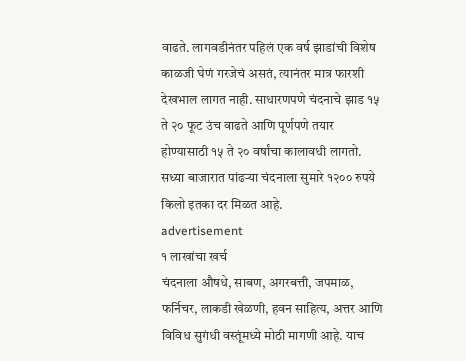वाढते. लागवडीनंतर पहिलं एक वर्ष झाडांची विशेष काळजी घेणं गरजेचं असतं, त्यानंतर मात्र फारशी देखभाल लागत नाही. साधारणपणे चंदनाचे झाड १५ ते २० फूट उंच वाढते आणि पूर्णपणे तयार होण्यासाठी १५ ते २० वर्षांचा कालावधी लागतो. सध्या बाजारात पांढऱ्या चंदनाला सुमारे १२०० रुपये किलो इतका दर मिळत आहे.
advertisement
१ लाखांचा खर्च
चंदनाला औषधे, साबण, अगरबत्ती, जपमाळ, फर्निचर, लाकडी खेळणी, हवन साहित्य, अत्तर आणि विविध सुगंधी वस्तूंमध्ये मोठी मागणी आहे. याच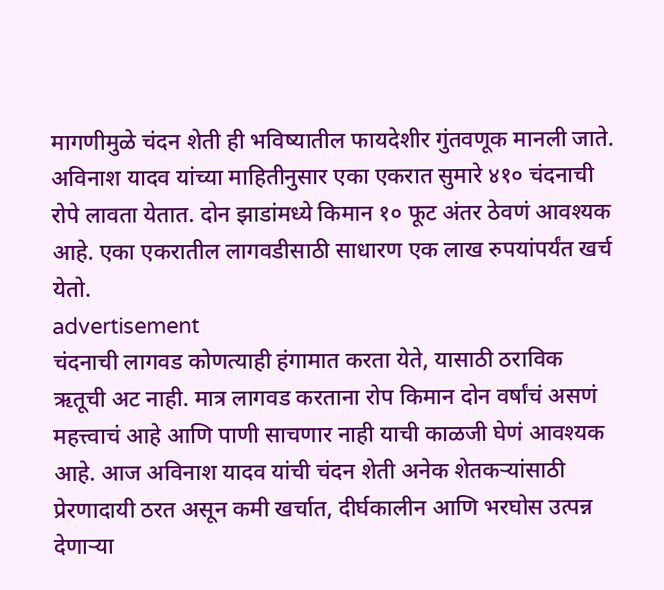मागणीमुळे चंदन शेती ही भविष्यातील फायदेशीर गुंतवणूक मानली जाते. अविनाश यादव यांच्या माहितीनुसार एका एकरात सुमारे ४१० चंदनाची रोपे लावता येतात. दोन झाडांमध्ये किमान १० फूट अंतर ठेवणं आवश्यक आहे. एका एकरातील लागवडीसाठी साधारण एक लाख रुपयांपर्यंत खर्च येतो.
advertisement
चंदनाची लागवड कोणत्याही हंगामात करता येते, यासाठी ठराविक ऋतूची अट नाही. मात्र लागवड करताना रोप किमान दोन वर्षांचं असणं महत्त्वाचं आहे आणि पाणी साचणार नाही याची काळजी घेणं आवश्यक आहे. आज अविनाश यादव यांची चंदन शेती अनेक शेतकऱ्यांसाठी प्रेरणादायी ठरत असून कमी खर्चात, दीर्घकालीन आणि भरघोस उत्पन्न देणाऱ्या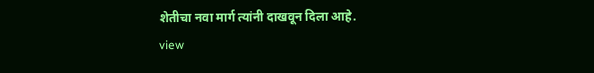शेतीचा नवा मार्ग त्यांनी दाखवून दिला आहे.
view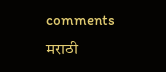comments
मराठी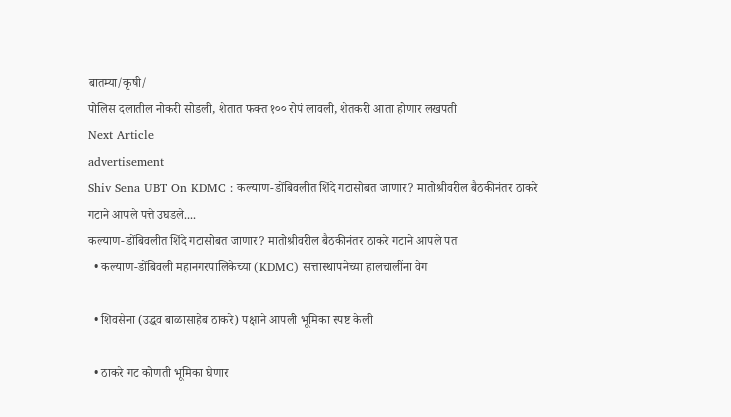बातम्या/कृषी/
पोलिस दलातील नोकरी सोडली, शेतात फक्त १०० रोपं लावली, शेतकरी आता होणार लखपती
Next Article
advertisement
Shiv Sena UBT On KDMC : कल्याण-डोंबिवलीत शिंदे गटासोबत जाणार? मातोश्रीवरील बैठकीनंतर ठाकरे गटाने आपले पत्ते उघडले....
कल्याण-डोंबिवलीत शिंदे गटासोबत जाणार? मातोश्रीवरील बैठकीनंतर ठाकरे गटाने आपले पत
  • कल्याण-डोंबिवली महानगरपालिकेच्या (KDMC) सत्तास्थापनेच्या हालचालींना वेग

  • शिवसेना (उद्धव बाळासाहेब ठाकरे) पक्षाने आपली भूमिका स्पष्ट केली

  • ठाकरे गट कोणती भूमिका घेणार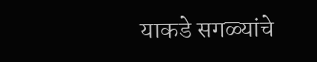याकडे सगळ्यांचे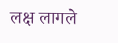लक्ष लागले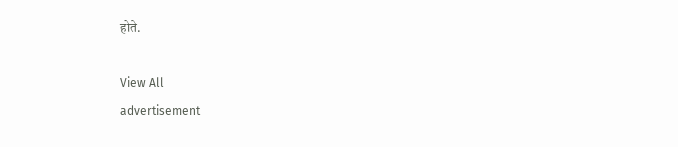होते.

View All
advertisement